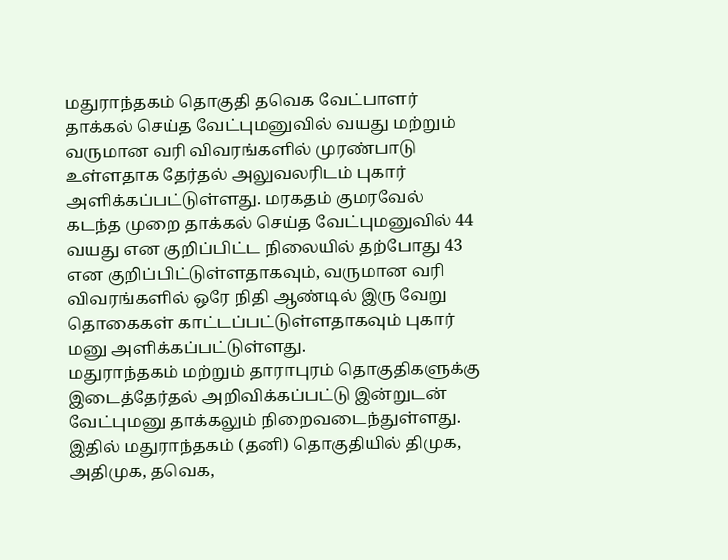மதுராந்தகம் தொகுதி தவெக வேட்பாளர் தாக்கல் செய்த வேட்புமனுவில் வயது மற்றும் வருமான வரி விவரங்களில் முரண்பாடு உள்ளதாக தேர்தல் அலுவலரிடம் புகார் அளிக்கப்பட்டுள்ளது. மரகதம் குமரவேல் கடந்த முறை தாக்கல் செய்த வேட்புமனுவில் 44 வயது என குறிப்பிட்ட நிலையில் தற்போது 43 என குறிப்பிட்டுள்ளதாகவும், வருமான வரி விவரங்களில் ஒரே நிதி ஆண்டில் இரு வேறு தொகைகள் காட்டப்பட்டுள்ளதாகவும் புகார் மனு அளிக்கப்பட்டுள்ளது.
மதுராந்தகம் மற்றும் தாராபுரம் தொகுதிகளுக்கு இடைத்தேர்தல் அறிவிக்கப்பட்டு இன்றுடன் வேட்புமனு தாக்கலும் நிறைவடைந்துள்ளது. இதில் மதுராந்தகம் (தனி) தொகுதியில் திமுக, அதிமுக, தவெக,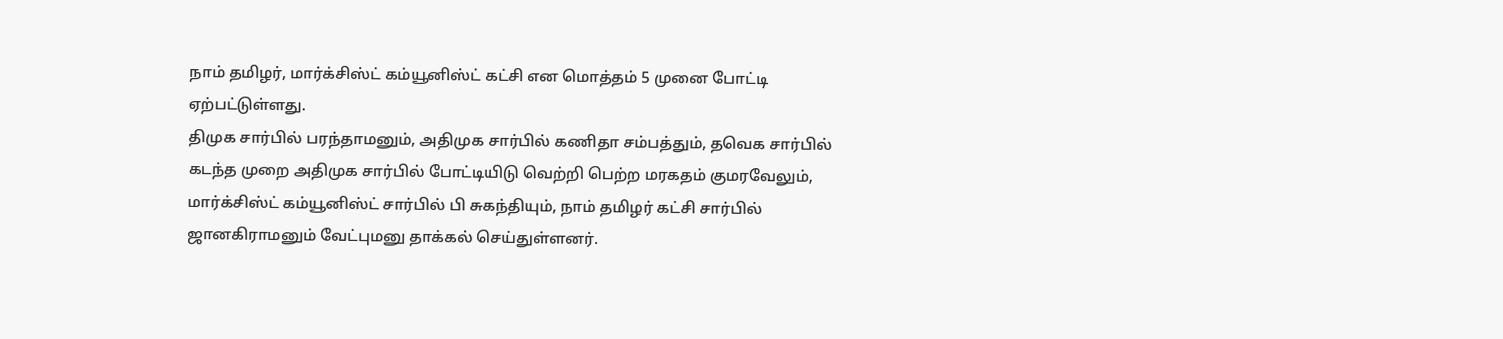நாம் தமிழர், மார்க்சிஸ்ட் கம்யூனிஸ்ட் கட்சி என மொத்தம் 5 முனை போட்டி ஏற்பட்டுள்ளது.
திமுக சார்பில் பரந்தாமனும், அதிமுக சார்பில் கணிதா சம்பத்தும், தவெக சார்பில் கடந்த முறை அதிமுக சார்பில் போட்டியிடு வெற்றி பெற்ற மரகதம் குமரவேலும், மார்க்சிஸ்ட் கம்யூனிஸ்ட் சார்பில் பி சுகந்தியும், நாம் தமிழர் கட்சி சார்பில் ஜானகிராமனும் வேட்புமனு தாக்கல் செய்துள்ளனர்.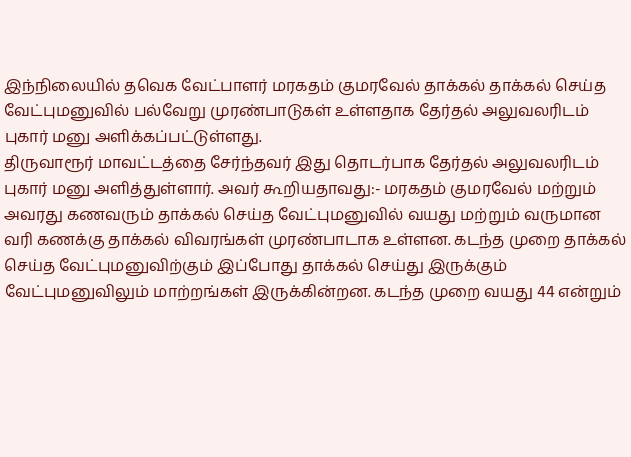இந்நிலையில் தவெக வேட்பாளர் மரகதம் குமரவேல் தாக்கல் தாக்கல் செய்த வேட்புமனுவில் பல்வேறு முரண்பாடுகள் உள்ளதாக தேர்தல் அலுவலரிடம் புகார் மனு அளிக்கப்பட்டுள்ளது.
திருவாரூர் மாவட்டத்தை சேர்ந்தவர் இது தொடர்பாக தேர்தல் அலுவலரிடம் புகார் மனு அளித்துள்ளார். அவர் கூறியதாவது:- மரகதம் குமரவேல் மற்றும் அவரது கணவரும் தாக்கல் செய்த வேட்புமனுவில் வயது மற்றும் வருமான வரி கணக்கு தாக்கல் விவரங்கள் முரண்பாடாக உள்ளன. கடந்த முறை தாக்கல் செய்த வேட்புமனுவிற்கும் இப்போது தாக்கல் செய்து இருக்கும் வேட்புமனுவிலும் மாற்றங்கள் இருக்கின்றன. கடந்த முறை வயது 44 என்றும்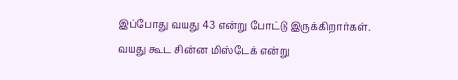இப்போது வயது 43 என்று போட்டு இருக்கிறார்கள். வயது கூட சின்ன மிஸ்டேக் என்று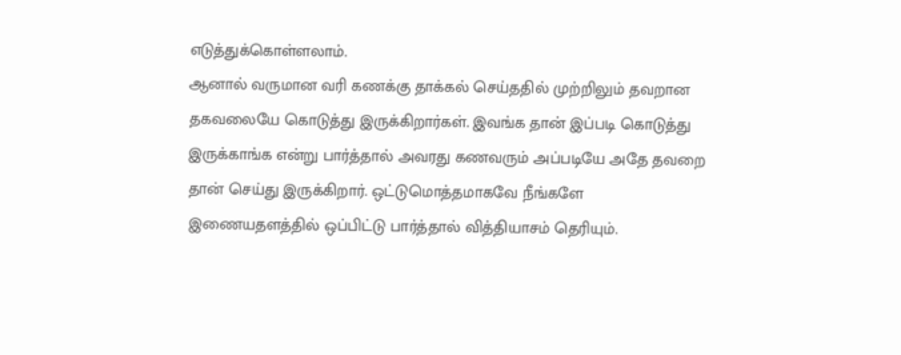எடுத்துக்கொள்ளலாம்.
ஆனால் வருமான வரி கணக்கு தாக்கல் செய்ததில் முற்றிலும் தவறான தகவலையே கொடுத்து இருக்கிறார்கள். இவங்க தான் இப்படி கொடுத்து இருக்காங்க என்று பார்த்தால் அவரது கணவரும் அப்படியே அதே தவறை தான் செய்து இருக்கிறார். ஒட்டுமொத்தமாகவே நீங்களே இணையதளத்தில் ஒப்பிட்டு பார்த்தால் வித்தியாசம் தெரியும்.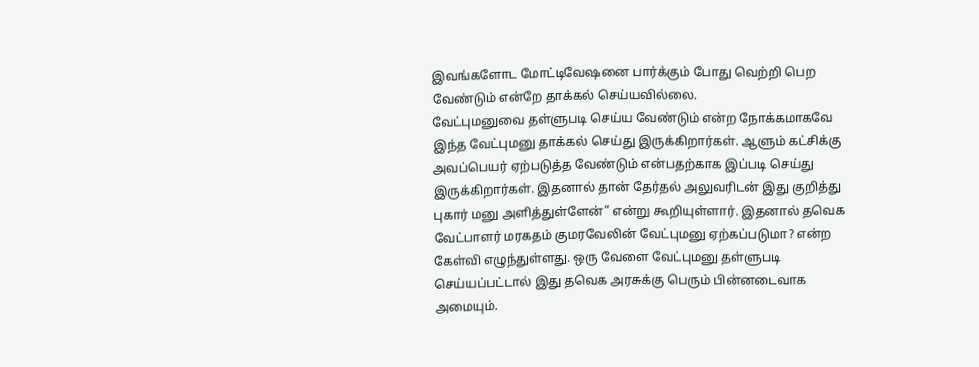இவங்களோட மோட்டிவேஷனை பார்க்கும் போது வெற்றி பெற வேண்டும் என்றே தாக்கல் செய்யவில்லை.
வேட்புமனுவை தள்ளுபடி செய்ய வேண்டும் என்ற நோக்கமாகவே இந்த வேட்புமனு தாக்கல் செய்து இருக்கிறார்கள். ஆளும் கட்சிக்கு அவப்பெயர் ஏற்படுத்த வேண்டும் என்பதற்காக இப்படி செய்து இருக்கிறார்கள். இதனால் தான் தேர்தல் அலுவரிடன் இது குறித்து புகார் மனு அளித்துள்ளேன்” என்று கூறியுள்ளார். இதனால் தவெக வேட்பாளர் மரகதம் குமரவேலின் வேட்புமனு ஏற்கப்படுமா? என்ற கேள்வி எழுந்துள்ளது. ஒரு வேளை வேட்புமனு தள்ளுபடி செய்யப்பட்டால் இது தவெக அரசுக்கு பெரும் பின்னடைவாக அமையும்.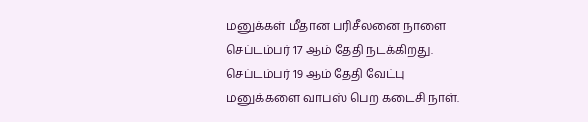மனுக்கள் மீதான பரிசீலனை நாளை செப்டம்பர் 17 ஆம் தேதி நடக்கிறது.
செப்டம்பர் 19 ஆம் தேதி வேட்பு மனுக்களை வாபஸ் பெற கடைசி நாள்.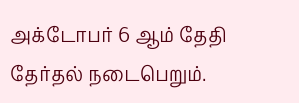அக்டோபர் 6 ஆம் தேதி தேர்தல் நடைபெறும்.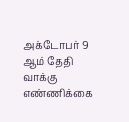அக்டோபர் 9 ஆம் தேதி வாக்கு எண்ணிக்கை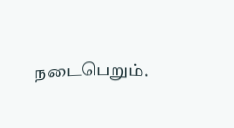நடைபெறும்.